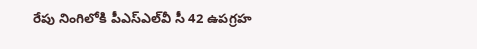రేపు నింగిలోకి పీఎస్‌ఎల్‌వీ సీ 42 ఉపగ్రహ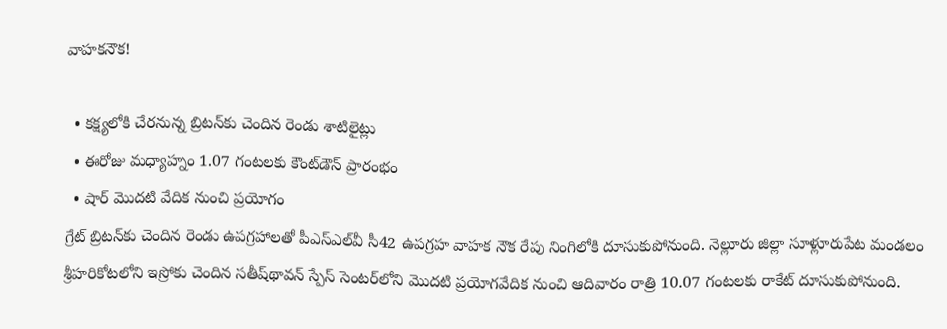వాహకనౌక!

  • కక్ష్యలోకి చేరనున్న బ్రిటన్‌కు చెందిన రెండు శాటిలైట్లు
  • ఈరోజు మధ్యాహ్నం 1.07 గంటలకు కౌంట్‌డౌన్‌ ప్రారంభం
  • షార్‌ మొదటి వేదిక నుంచి ప్రయోగం
గ్రేట్‌ బ్రిటన్‌కు చెందిన రెండు ఉపగ్రహాలతో పీఎస్‌ఎల్‌వీ సీ42 ఉపగ్రహ వాహక నౌక రేపు నింగిలోకి దూసుకుపోనుంది. నెల్లూరు జిల్లా సూళ్లూరుపేట మండలం శ్రీహరికోటలోని ఇస్రోకు చెందిన సతీష్‌థావన్‌ స్పేస్‌ సెంటర్‌లోని మొదటి ప్రయోగవేదిక నుంచి ఆదివారం రాత్రి 10.07 గంటలకు రాకేట్‌ దూసుకుపోనుంది.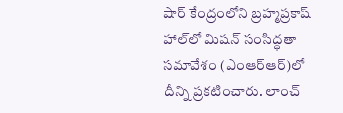షార్‌ కేంద్రంలోని బ్రహ్మప్రకాష్‌ హాల్‌లో మిషన్‌ సంసిద్ధతా సమావేశం (ఎంఆర్‌ఆర్‌)లో దీన్ని ప్రకటించారు. లాంచ్‌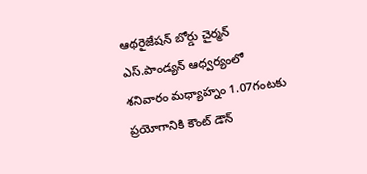ఆథరైజేషన్‌ బోర్డు చైర్మన్‌ ఎస్‌.పాండ్యన్‌ ఆధ్వర్యంలో శనివారం మధ్యాహ్నం 1.07గంటకు ప్రయోగానికి కౌంట్‌ డౌన్‌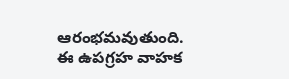ఆరంభమవుతుంది. ఈ ఉపగ్రహ వాహక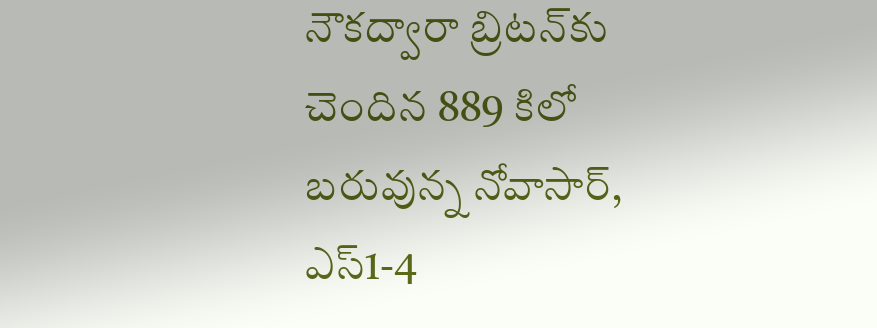నౌకద్వారా బ్రిటన్‌కు చెందిన 889 కిలో బరువున్న నోవాసార్‌, ఎస్‌1-4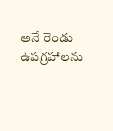అనే రెండు ఉపగ్రహాలను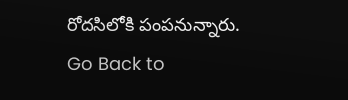రోదసిలోకి పంపనున్నారు.
Go Back to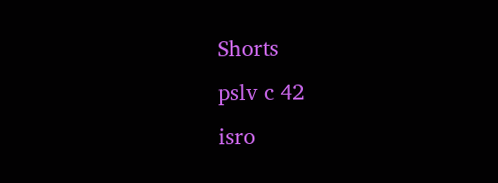Shorts
pslv c 42
isro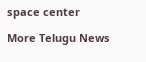space center

More Telugu News